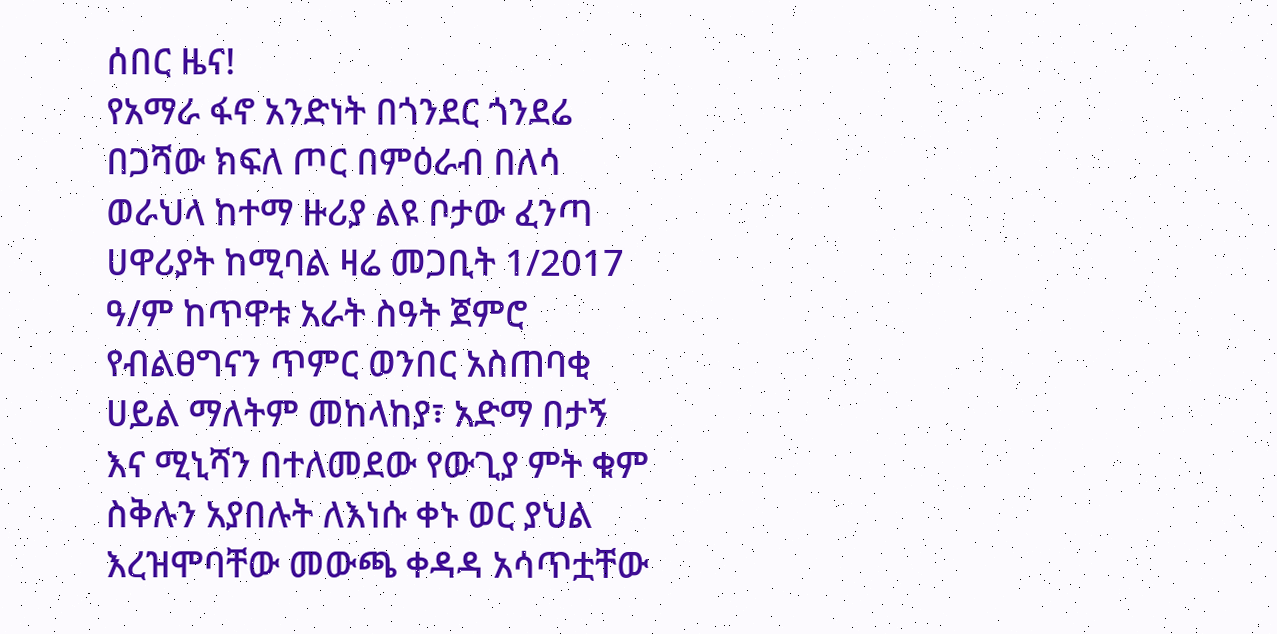ሰበር ዜና!
የአማራ ፋኖ አንድነት በጎንደር ጎንደሬ በጋሻው ክፍለ ጦር በምዕራብ በለሳ ወራህላ ከተማ ዙሪያ ልዩ ቦታው ፈንጣ ሀዋሪያት ከሚባል ዛሬ መጋቢት 1/2017 ዓ/ም ከጥዋቱ አራት ስዓት ጀምሮ የብልፀግናን ጥምር ወንበር አስጠባቂ ሀይል ማለትም መከላከያ፣ አድማ በታኝ እና ሚኒሻን በተለመደው የውጊያ ምት ቁም ስቅሉን አያበሉት ለእነሱ ቀኑ ወር ያህል እረዝሞባቸው መውጫ ቀዳዳ አሳጥቷቸው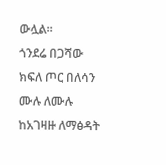ውሏል።
ጎንደሬ በጋሻው ክፍለ ጦር በለሳን ሙሉ ለሙሉ ከአገዛዙ ለማፅዳት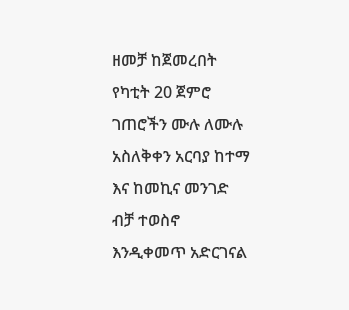ዘመቻ ከጀመረበት የካቲት 20 ጀምሮ ገጠሮችን ሙሉ ለሙሉ አስለቅቀን አርባያ ከተማ እና ከመኪና መንገድ ብቻ ተወስኖ እንዲቀመጥ አድርገናል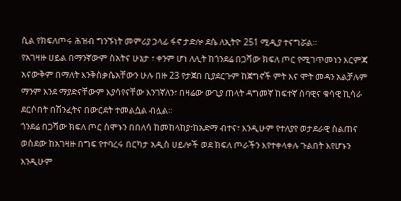ሲል የክፍለጦሩ ሕዝብ ግንኙነት መምሪያ ኃላፊ ፋኖ ታድሎ ደሴ ለኢትዮ 251 ሚዲያ ተናግሯል።
የአገዛዙ ሀይል በማንኛውም ስአትና ሁኔታ ፣ ቀንም ሆነ ለሊት ከጎንደሬ በጋሻው ክፍለ ጦር የሚገጥመነን እርምጃ አናውቅም በማለት እንቅስቃሴአቸውን ሁሉ በዙ 23 የታጀበ ቢያደርጉም ከጀግኖች ምት እና ሞት መዳን አልቻሉም ማንም እንደ ማያድናቸውም እያሳየናቸው እንገኛለን፣ በዛሬው ውጊያ ጠላት ዳግመኛ ከፍተኛ ሰባዊና ቁሳዊ ኪሳራ ደርሶበት በሽንፈትና በውርደት ተመልሷል ብሏል።
ጎንደሬ በጋሻው ክፍለ ጦር ሰሞኑን በበለሳ ከመከላከያ፣ከአድማ ብተና፣ እንዲሁም የተለያየ ወታደራዊ ስልጠና ወስደው ከአገዛዙ በግፍ የተባረሩ በርካታ አዲስ ሀይሎች ወደ ክፍለ ጦራችን እየተቀላቀሉ ጉልበት እየሆኑን እንዲሁም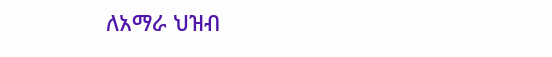ለአማራ ህዝብ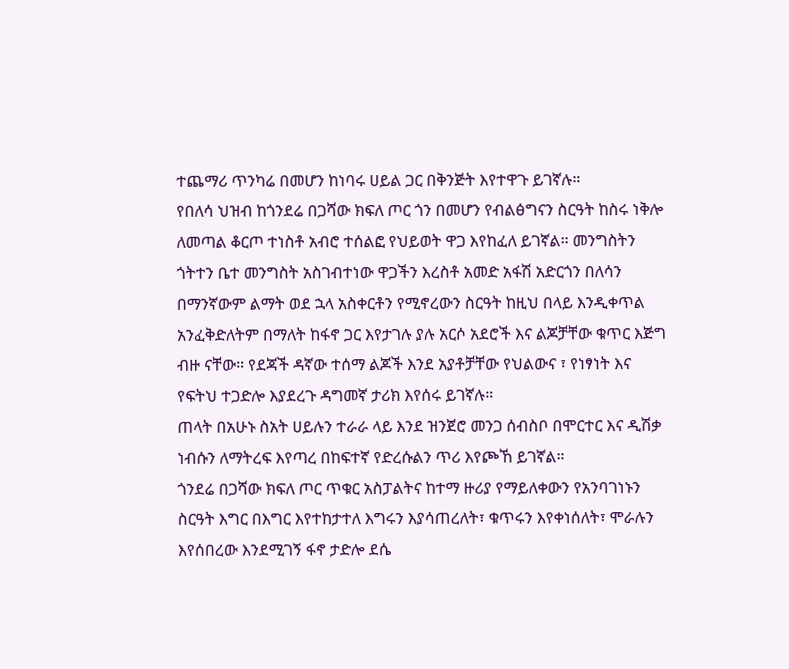ተጨማሪ ጥንካሬ በመሆን ከነባሩ ሀይል ጋር በቅንጅት እየተዋጉ ይገኛሉ።
የበለሳ ህዝብ ከጎንደሬ በጋሻው ክፍለ ጦር ጎን በመሆን የብልፅግናን ስርዓት ከስሩ ነቅሎ ለመጣል ቆርጦ ተነስቶ አብሮ ተሰልፎ የህይወት ዋጋ እየከፈለ ይገኛል። መንግስትን ጎትተን ቤተ መንግስት አስገብተነው ዋጋችን እረስቶ አመድ አፋሽ አድርጎን በለሳን በማንኛውም ልማት ወደ ኋላ አስቀርቶን የሚኖረውን ስርዓት ከዚህ በላይ እንዲቀጥል አንፈቅድለትም በማለት ከፋኖ ጋር እየታገሉ ያሉ አርሶ አደሮች እና ልጆቻቸው ቁጥር እጅግ ብዙ ናቸው። የደጃች ዳኛው ተሰማ ልጆች እንደ አያቶቻቸው የህልውና ፣ የነፃነት እና የፍትህ ተጋድሎ እያደረጉ ዳግመኛ ታሪክ እየሰሩ ይገኛሉ።
ጠላት በአሁኑ ስአት ሀይሉን ተራራ ላይ እንደ ዝንጀሮ መንጋ ሰብስቦ በሞርተር እና ዲሽቃ ነብሱን ለማትረፍ እየጣረ በከፍተኛ የድረሱልን ጥሪ እየጮኸ ይገኛል።
ጎንደሬ በጋሻው ክፍለ ጦር ጥቁር አስፓልትና ከተማ ዙሪያ የማይለቀውን የአንባገነኑን ስርዓት እግር በእግር እየተከታተለ እግሩን እያሳጠረለት፣ ቁጥሩን እየቀነሰለት፣ ሞራሉን እየሰበረው እንደሚገኝ ፋኖ ታድሎ ደሴ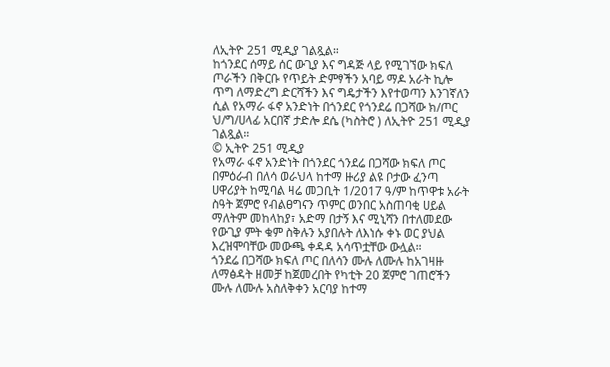ለኢትዮ 251 ሚዲያ ገልጿል።
ከጎንደር ሰማይ ሰር ውጊያ እና ግዳጅ ላይ የሚገኘው ክፍለ ጦራችን በቅርቡ የጥይት ድምፃችን አባይ ማዶ አራት ኪሎ ጥግ ለማድረግ ድርሻችን እና ግዴታችን እየተወጣን እንገኛለን ሲል የአማራ ፋኖ አንድነት በጎንደር የጎንደሬ በጋሻው ክ/ጦር ህ/ግ/ሀላፊ አርበኛ ታድሎ ደሴ (ካስትሮ ) ለኢትዮ 251 ሚዲያ ገልጿል።
© ኢትዮ 251 ሚዲያ
የአማራ ፋኖ አንድነት በጎንደር ጎንደሬ በጋሻው ክፍለ ጦር በምዕራብ በለሳ ወራህላ ከተማ ዙሪያ ልዩ ቦታው ፈንጣ ሀዋሪያት ከሚባል ዛሬ መጋቢት 1/2017 ዓ/ም ከጥዋቱ አራት ስዓት ጀምሮ የብልፀግናን ጥምር ወንበር አስጠባቂ ሀይል ማለትም መከላከያ፣ አድማ በታኝ እና ሚኒሻን በተለመደው የውጊያ ምት ቁም ስቅሉን አያበሉት ለእነሱ ቀኑ ወር ያህል እረዝሞባቸው መውጫ ቀዳዳ አሳጥቷቸው ውሏል።
ጎንደሬ በጋሻው ክፍለ ጦር በለሳን ሙሉ ለሙሉ ከአገዛዙ ለማፅዳት ዘመቻ ከጀመረበት የካቲት 20 ጀምሮ ገጠሮችን ሙሉ ለሙሉ አስለቅቀን አርባያ ከተማ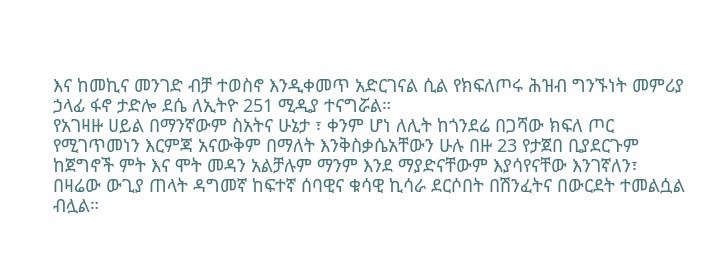እና ከመኪና መንገድ ብቻ ተወስኖ እንዲቀመጥ አድርገናል ሲል የክፍለጦሩ ሕዝብ ግንኙነት መምሪያ ኃላፊ ፋኖ ታድሎ ደሴ ለኢትዮ 251 ሚዲያ ተናግሯል።
የአገዛዙ ሀይል በማንኛውም ስአትና ሁኔታ ፣ ቀንም ሆነ ለሊት ከጎንደሬ በጋሻው ክፍለ ጦር የሚገጥመነን እርምጃ አናውቅም በማለት እንቅስቃሴአቸውን ሁሉ በዙ 23 የታጀበ ቢያደርጉም ከጀግኖች ምት እና ሞት መዳን አልቻሉም ማንም እንደ ማያድናቸውም እያሳየናቸው እንገኛለን፣ በዛሬው ውጊያ ጠላት ዳግመኛ ከፍተኛ ሰባዊና ቁሳዊ ኪሳራ ደርሶበት በሽንፈትና በውርደት ተመልሷል ብሏል።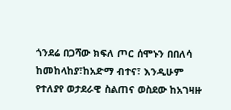ጎንደሬ በጋሻው ክፍለ ጦር ሰሞኑን በበለሳ ከመከላከያ፣ከአድማ ብተና፣ እንዲሁም የተለያየ ወታደራዊ ስልጠና ወስደው ከአገዛዙ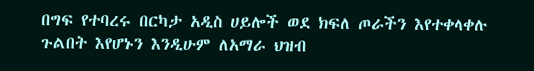በግፍ የተባረሩ በርካታ አዲስ ሀይሎች ወደ ክፍለ ጦራችን እየተቀላቀሉ ጉልበት እየሆኑን እንዲሁም ለአማራ ህዝብ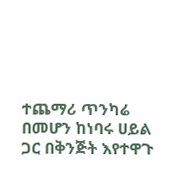ተጨማሪ ጥንካሬ በመሆን ከነባሩ ሀይል ጋር በቅንጅት እየተዋጉ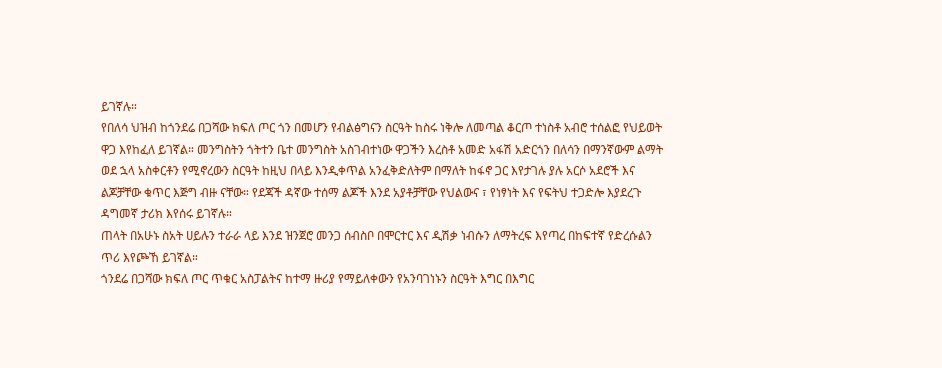ይገኛሉ።
የበለሳ ህዝብ ከጎንደሬ በጋሻው ክፍለ ጦር ጎን በመሆን የብልፅግናን ስርዓት ከስሩ ነቅሎ ለመጣል ቆርጦ ተነስቶ አብሮ ተሰልፎ የህይወት ዋጋ እየከፈለ ይገኛል። መንግስትን ጎትተን ቤተ መንግስት አስገብተነው ዋጋችን እረስቶ አመድ አፋሽ አድርጎን በለሳን በማንኛውም ልማት ወደ ኋላ አስቀርቶን የሚኖረውን ስርዓት ከዚህ በላይ እንዲቀጥል አንፈቅድለትም በማለት ከፋኖ ጋር እየታገሉ ያሉ አርሶ አደሮች እና ልጆቻቸው ቁጥር እጅግ ብዙ ናቸው። የደጃች ዳኛው ተሰማ ልጆች እንደ አያቶቻቸው የህልውና ፣ የነፃነት እና የፍትህ ተጋድሎ እያደረጉ ዳግመኛ ታሪክ እየሰሩ ይገኛሉ።
ጠላት በአሁኑ ስአት ሀይሉን ተራራ ላይ እንደ ዝንጀሮ መንጋ ሰብስቦ በሞርተር እና ዲሽቃ ነብሱን ለማትረፍ እየጣረ በከፍተኛ የድረሱልን ጥሪ እየጮኸ ይገኛል።
ጎንደሬ በጋሻው ክፍለ ጦር ጥቁር አስፓልትና ከተማ ዙሪያ የማይለቀውን የአንባገነኑን ስርዓት እግር በእግር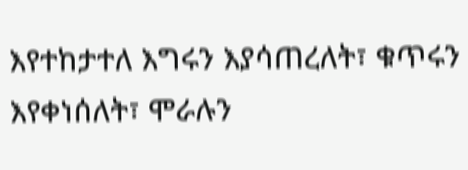እየተከታተለ እግሩን እያሳጠረለት፣ ቁጥሩን እየቀነሰለት፣ ሞራሉን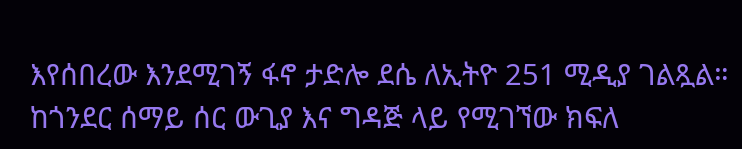እየሰበረው እንደሚገኝ ፋኖ ታድሎ ደሴ ለኢትዮ 251 ሚዲያ ገልጿል።
ከጎንደር ሰማይ ሰር ውጊያ እና ግዳጅ ላይ የሚገኘው ክፍለ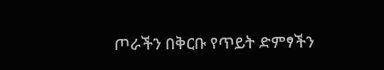ጦራችን በቅርቡ የጥይት ድምፃችን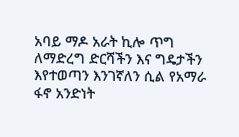አባይ ማዶ አራት ኪሎ ጥግ ለማድረግ ድርሻችን እና ግዴታችን እየተወጣን እንገኛለን ሲል የአማራ ፋኖ አንድነት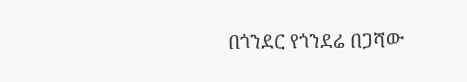በጎንደር የጎንደሬ በጋሻው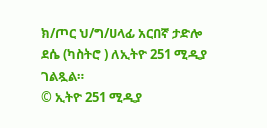ክ/ጦር ህ/ግ/ሀላፊ አርበኛ ታድሎ ደሴ (ካስትሮ ) ለኢትዮ 251 ሚዲያ ገልጿል።
© ኢትዮ 251 ሚዲያ